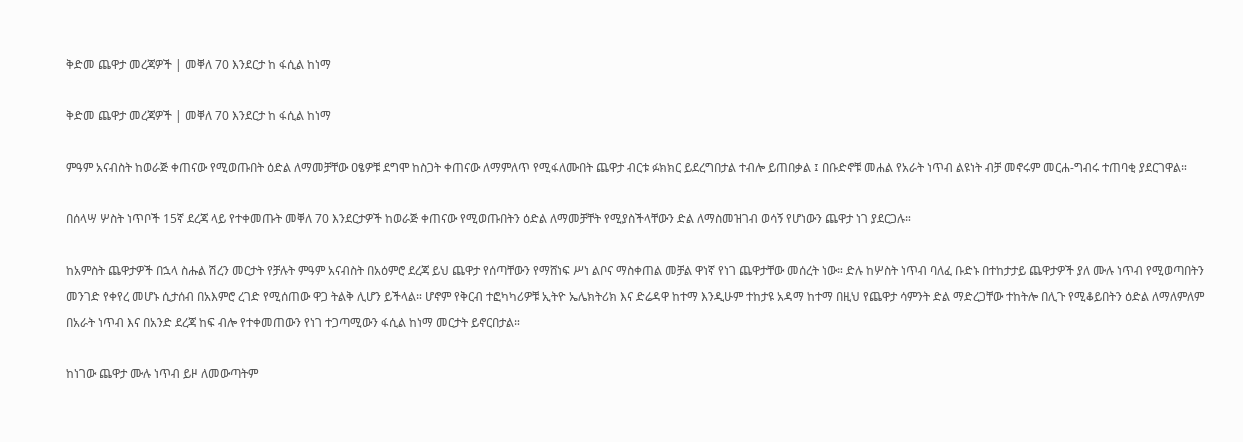ቅድመ ጨዋታ መረጃዎች | መቐለ 70 እንደርታ ከ ፋሲል ከነማ

ቅድመ ጨዋታ መረጃዎች | መቐለ 70 እንደርታ ከ ፋሲል ከነማ

ምዓም አናብስት ከወራጅ ቀጠናው የሚወጡበት ዕድል ለማመቻቸው ዐፄዎቹ ደግሞ ከስጋት ቀጠናው ለማምለጥ የሚፋለሙበት ጨዋታ ብርቱ ፉክክር ይደረግበታል ተብሎ ይጠበቃል ፤ በቡድኖቹ መሐል የአራት ነጥብ ልዩነት ብቻ መኖሩም መርሐ-ግብሩ ተጠባቂ ያደርገዋል።

በሰላሣ ሦስት ነጥቦች 15ኛ ደረጃ ላይ የተቀመጡት መቐለ 70 እንደርታዎች ከወራጅ ቀጠናው የሚወጡበትን ዕድል ለማመቻቸት የሚያስችላቸውን ድል ለማስመዝገብ ወሳኝ የሆነውን ጨዋታ ነገ ያደርጋሉ።

ከአምስት ጨዋታዎች በኋላ ስሑል ሽረን መርታት የቻሉት ምዓም አናብስት በአዕምሮ ደረጃ ይህ ጨዋታ የሰጣቸውን የማሸነፍ ሥነ ልቦና ማስቀጠል መቻል ዋነኛ የነገ ጨዋታቸው መሰረት ነው። ድሉ ከሦስት ነጥብ ባለፈ ቡድኑ በተከታታይ ጨዋታዎች ያለ ሙሉ ነጥብ የሚወጣበትን መንገድ የቀየረ መሆኑ ሲታሰብ በአእምሮ ረገድ የሚሰጠው ዋጋ ትልቅ ሊሆን ይችላል። ሆኖም የቅርብ ተፎካካሪዎቹ ኢትዮ ኤሌክትሪክ እና ድሬዳዋ ከተማ እንዲሁም ተከታዩ አዳማ ከተማ በዚህ የጨዋታ ሳምንት ድል ማድረጋቸው ተከትሎ በሊጉ የሚቆይበትን ዕድል ለማለምለም በአራት ነጥብ እና በአንድ ደረጃ ከፍ ብሎ የተቀመጠውን የነገ ተጋጣሚውን ፋሲል ከነማ መርታት ይኖርበታል።

ከነገው ጨዋታ ሙሉ ነጥብ ይዞ ለመውጣትም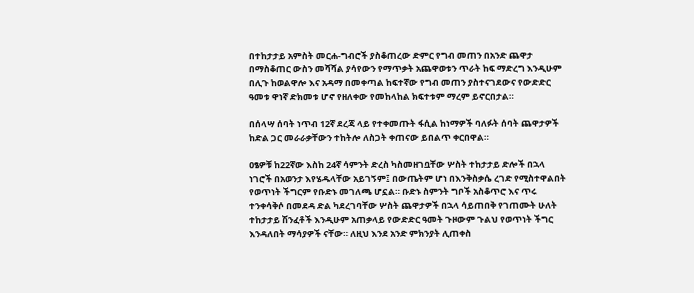በተከታታይ አምስት መርሐ-ግብሮች ያስቆጠረው ድምር የግብ መጠን በአንድ ጨዋታ በማስቆጠር ውስን መሻሻል ያሳየውን የማጥቃት አጨዋወቱን ጥራት ከፍ ማድረግ እንዲሁም በሊጉ ከወልዋሎ እና አዳማ በመቀጣል ከፍተኛው የግብ መጠን ያስተናገደውና የውድድር ዓመቱ ዋነኛ ድክመቱ ሆኖ የዘለቀው የመከላከል ክፍተቱም ማረም ይኖርበታል።

በሰላሣ ሰባት ነጥብ 12ኛ ደረጃ ላይ የተቀመጡት ፋሲል ከነማዎች ባለፉት ሰባት ጨዋታዎች ከድል ጋር መራራቃቸውን ተከትሎ ለስጋት ቀጠናው ይበልጥ ቀርበዋል።

ዐፄዎቹ ከ22ኛው እስከ 24ኛ ሳምንት ድረስ ካስመዘገቧቸው ሦስት ተከታታይ ድሎች በኋላ ነገሮች በአወንታ እየሄዱላቸው አይገኝም፤ በውጤትም ሆነ በእንቅስቃሴ ረገድ የሚስተዋልበት የወጥነት ችግርም የቡድኑ መገለጫ ሆኗል። ቡድኑ ስምንት ግቦች አስቆጥሮ እና ጥሩ ተንቀሳቅሶ በመደዳ ድል ካደረገባቸው ሦስት ጨዋታዎች በኋላ ሳይጠበቅ የገጠሙት ሁለት ተከታታይ ሽንፈቶች እንዲሁም አጠቃላይ የውድድር ዓመት ጉዞውም ጉልህ የወጥነት ችግር እንዳለበት ማሳያዎች ናቸው። ለዚህ እንደ አንድ ምክንያት ሊጠቀስ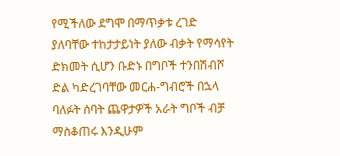የሚችለው ደግሞ በማጥቃቱ ረገድ ያለባቸው ተከታታይነት ያለው ብቃት የማሳየት ድክመት ሲሆን ቡድኑ በግቦች ተንበሽብሾ ድል ካድረገባቸው መርሐ-ግብሮች በኋላ ባለፉት ሰባት ጨዋታዎች አራት ግቦች ብቻ ማስቆጠሩ እንዲሁም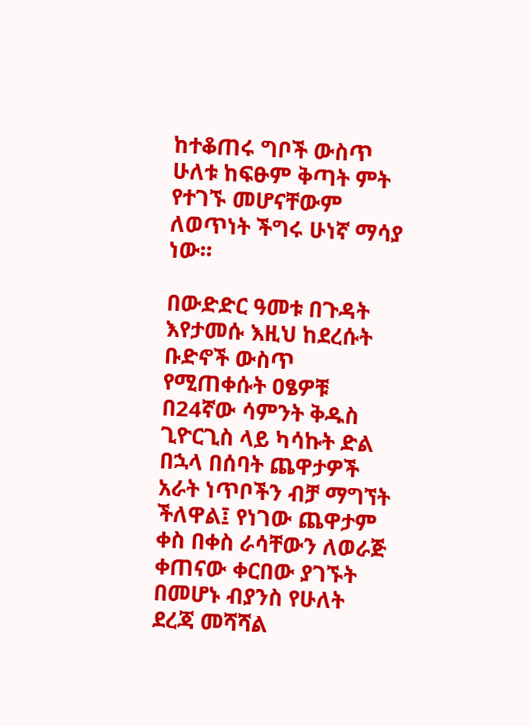ከተቆጠሩ ግቦች ውስጥ ሁለቱ ከፍፁም ቅጣት ምት የተገኙ መሆናቸውም ለወጥነት ችግሩ ሁነኛ ማሳያ ነው።

በውድድር ዓመቱ በጉዳት እየታመሱ እዚህ ከደረሱት ቡድኖች ውስጥ የሚጠቀሱት ዐፄዎቹ በ24ኛው ሳምንት ቅዱስ ጊዮርጊስ ላይ ካሳኩት ድል በኋላ በሰባት ጨዋታዎች አራት ነጥቦችን ብቻ ማግኘት ችለዋል፤ የነገው ጨዋታም ቀስ በቀስ ራሳቸውን ለወራጅ ቀጠናው ቀርበው ያገኙት በመሆኑ ብያንስ የሁለት ደረጃ መሻሻል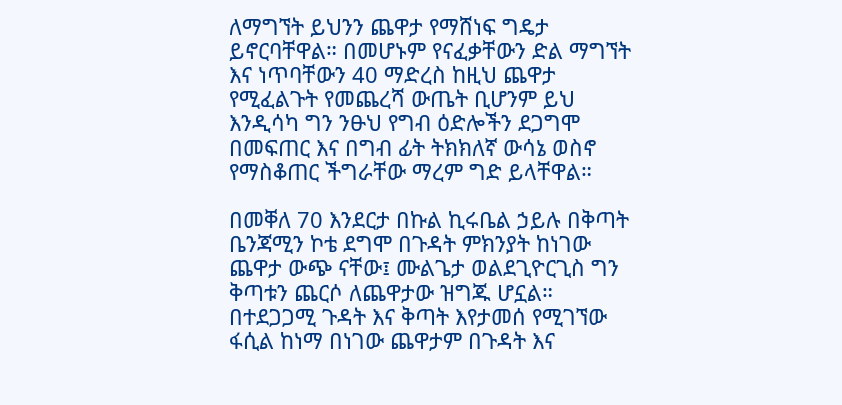ለማግኘት ይህንን ጨዋታ የማሸነፍ ግዴታ ይኖርባቸዋል። በመሆኑም የናፈቃቸውን ድል ማግኘት እና ነጥባቸውን 40 ማድረስ ከዚህ ጨዋታ የሚፈልጉት የመጨረሻ ውጤት ቢሆንም ይህ እንዲሳካ ግን ንፁህ የግብ ዕድሎችን ደጋግሞ በመፍጠር እና በግብ ፊት ትክክለኛ ውሳኔ ወስኖ የማስቆጠር ችግራቸው ማረም ግድ ይላቸዋል።

በመቐለ 70 እንደርታ በኩል ኪሩቤል ኃይሉ በቅጣት ቤንጃሚን ኮቴ ደግሞ በጉዳት ምክንያት ከነገው ጨዋታ ውጭ ናቸው፤ ሙልጌታ ወልደጊዮርጊስ ግን ቅጣቱን ጨርሶ ለጨዋታው ዝግጁ ሆኗል።
በተደጋጋሚ ጉዳት እና ቅጣት እየታመሰ የሚገኘው ፋሲል ከነማ በነገው ጨዋታም በጉዳት እና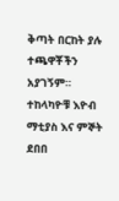ቅጣት በርከት ያሉ ተጫዋቾችን አያገኝም። ተከላካዮቹ እዮብ ማቲያስ እና ምኞት ደበበ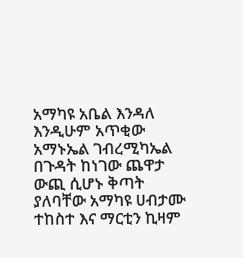አማካዩ አቤል እንዳለ እንዲሁም አጥቂው አማኑኤል ገብረሚካኤል በጉዳት ከነገው ጨዋታ ውጪ ሲሆኑ ቅጣት ያለባቸው አማካዩ ሀብታሙ ተከስተ እና ማርቲን ኪዛም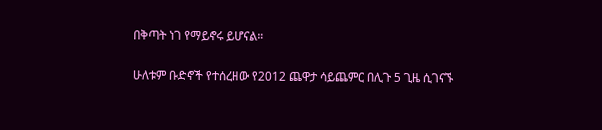በቅጣት ነገ የማይኖሩ ይሆናል።

ሁለቱም ቡድኖች የተሰረዘው የ2012 ጨዋታ ሳይጨምር በሊጉ 5 ጊዜ ሲገናኙ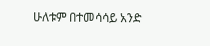ሁለቱም በተመሳሳይ አንድ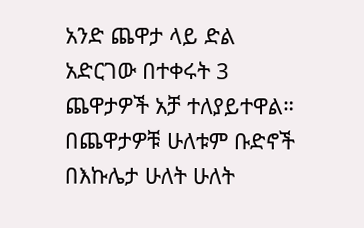አንድ ጨዋታ ላይ ድል አድርገው በተቀሩት 3 ጨዋታዎች አቻ ተለያይተዋል። በጨዋታዎቹ ሁለቱም ቡድኖች በእኩሌታ ሁለት ሁለት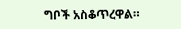ግቦች አስቆጥረዋል።